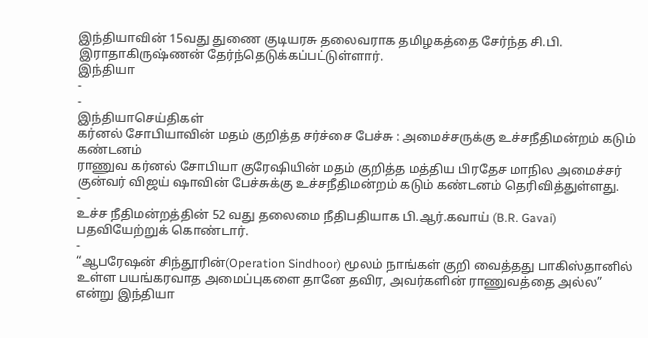இந்தியாவின் 15வது துணை குடியரசு தலைவராக தமிழகத்தை சேர்ந்த சி.பி. இராதாகிருஷ்ணன் தேர்ந்தெடுக்கப்பட்டுள்ளார்.
இந்தியா
-
-
இந்தியாசெய்திகள்
கர்னல் சோபியாவின் மதம் குறித்த சர்ச்சை பேச்சு : அமைச்சருக்கு உச்சநீதிமன்றம் கடும் கண்டனம்
ராணுவ கர்னல் சோபியா குரேஷியின் மதம் குறித்த மத்திய பிரதேச மாநில அமைச்சர் குன்வர் விஜய் ஷாவின் பேச்சுக்கு உச்சநீதிமன்றம் கடும் கண்டனம் தெரிவித்துள்ளது.
-
உச்ச நீதிமன்றத்தின் 52 வது தலைமை நீதிபதியாக பி.ஆர்.கவாய் (B.R. Gavai) பதவியேற்றுக் கொண்டார்.
-
“ஆபரேஷன் சிந்தூரின்(Operation Sindhoor) மூலம் நாங்கள் குறி வைத்தது பாகிஸ்தானில் உள்ள பயங்கரவாத அமைப்புகளை தானே தவிர, அவர்களின் ராணுவத்தை அல்ல” என்று இந்தியா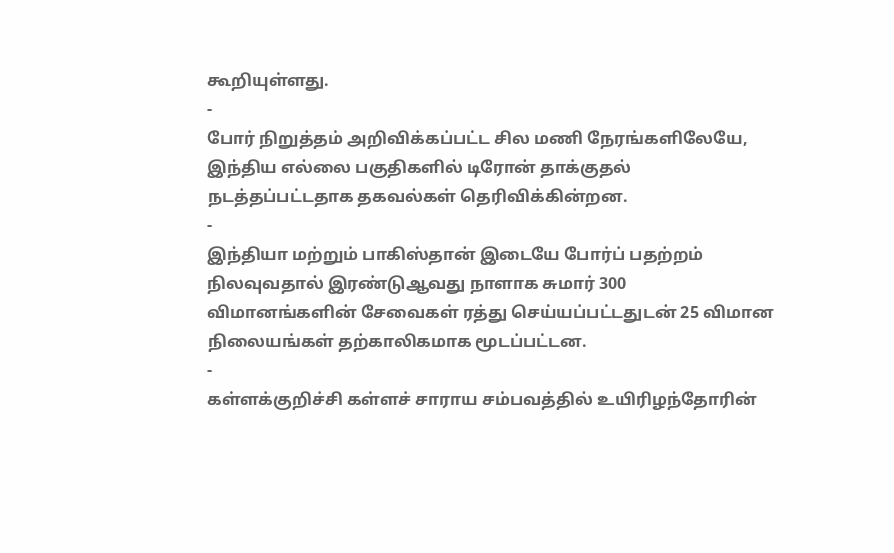கூறியுள்ளது.
-
போர் நிறுத்தம் அறிவிக்கப்பட்ட சில மணி நேரங்களிலேயே, இந்திய எல்லை பகுதிகளில் டிரோன் தாக்குதல் நடத்தப்பட்டதாக தகவல்கள் தெரிவிக்கின்றன.
-
இந்தியா மற்றும் பாகிஸ்தான் இடையே போர்ப் பதற்றம் நிலவுவதால் இரண்டுஆவது நாளாக சுமார் 300 விமானங்களின் சேவைகள் ரத்து செய்யப்பட்டதுடன் 25 விமான நிலையங்கள் தற்காலிகமாக மூடப்பட்டன.
-
கள்ளக்குறிச்சி கள்ளச் சாராய சம்பவத்தில் உயிரிழந்தோரின்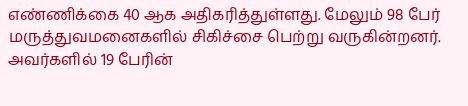எண்ணிக்கை 40 ஆக அதிகரித்துள்ளது. மேலும் 98 பேர் மருத்துவமனைகளில் சிகிச்சை பெற்று வருகின்றனர். அவர்களில் 19 பேரின்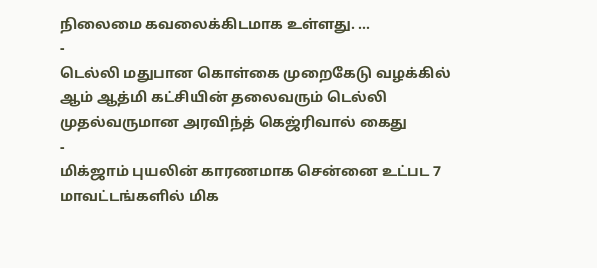நிலைமை கவலைக்கிடமாக உள்ளது. …
-
டெல்லி மதுபான கொள்கை முறைகேடு வழக்கில் ஆம் ஆத்மி கட்சியின் தலைவரும் டெல்லி முதல்வருமான அரவிந்த் கெஜ்ரிவால் கைது
-
மிக்ஜாம் புயலின் காரணமாக சென்னை உட்பட 7 மாவட்டங்களில் மிக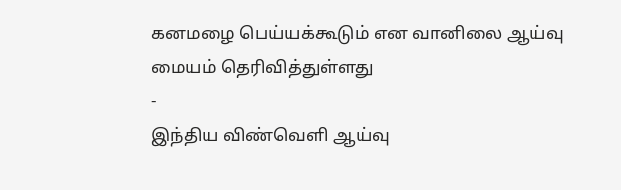கனமழை பெய்யக்கூடும் என வானிலை ஆய்வு மையம் தெரிவித்துள்ளது
-
இந்திய விண்வெளி ஆய்வு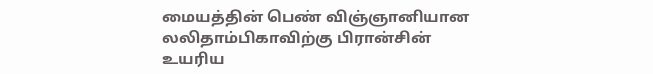மையத்தின் பெண் விஞ்ஞானியான லலிதாம்பிகாவிற்கு பிரான்சின் உயரிய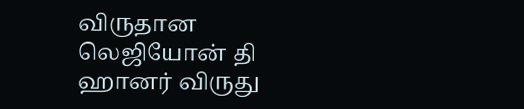விருதான லெஜியோன் தி ஹானர் விருது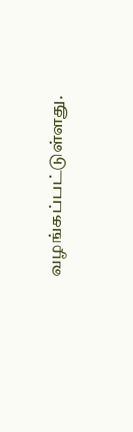வழங்கப்பட்டுள்ளது.